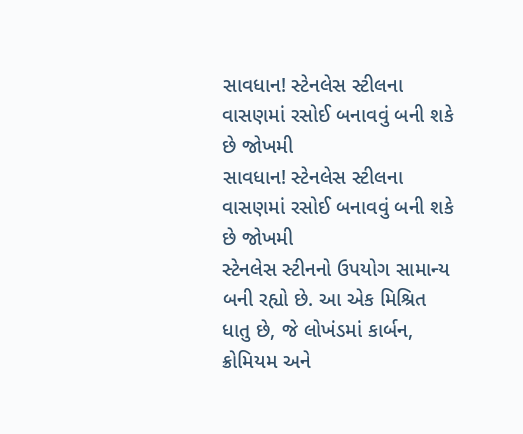સાવધાન! સ્ટેનલેસ સ્ટીલના વાસણમાં રસોઈ બનાવવું બની શકે છે જોખમી
સાવધાન! સ્ટેનલેસ સ્ટીલના વાસણમાં રસોઈ બનાવવું બની શકે છે જોખમી
સ્ટેનલેસ સ્ટીનનો ઉપયોગ સામાન્ય બની રહ્યો છે. આ એક મિશ્રિત ધાતુ છે, જે લોખંડમાં કાર્બન, ક્રોમિયમ અને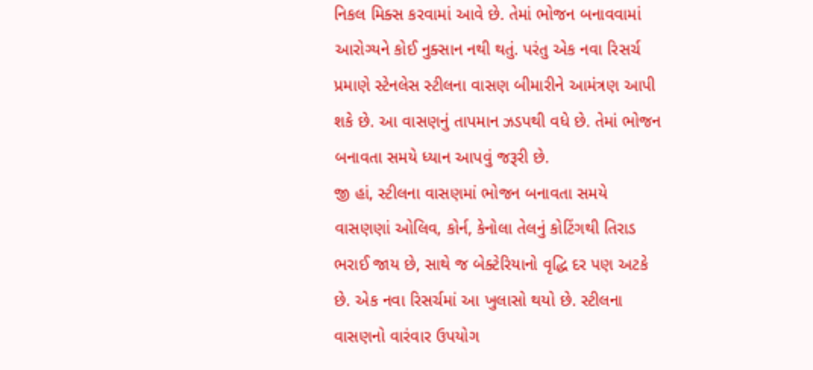નિકલ મિક્સ કરવામાં આવે છે. તેમાં ભોજન બનાવવામાં આરોગ્યને કોઈ નુક્સાન નથી થતું. પરંતુ એક નવા રિસર્ચ પ્રમાણે સ્ટેનલેસ સ્ટીલના વાસણ બીમારીને આમંત્રણ આપી શકે છે. આ વાસણનું તાપમાન ઝડપથી વધે છે. તેમાં ભોજન બનાવતા સમયે ધ્યાન આપવું જરૂરી છે.
જી હાં, સ્ટીલના વાસણમાં ભોજન બનાવતા સમયે વાસણણાં ઓલિવ, કોર્ન, કેનોલા તેલનું કોટિંગથી તિરાડ ભરાઈ જાય છે, સાથે જ બેક્ટેરિયાનો વૃદ્ધિ દર પણ અટકે છે. એક નવા રિસર્ચમાં આ ખુલાસો થયો છે. સ્ટીલના વાસણનો વારંવાર ઉપયોગ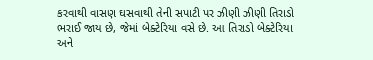કરવાથી વાસણ ઘસવાથી તેની સપાટી પર ઝીણી ઝીણી તિરાડો ભરાઈ જાય છે, જેમાં બેક્ટેરિયા વસે છે. આ તિરાડો બેક્ટેરિયા અને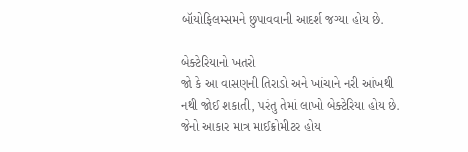બૉયોફિલમ્સમને છુપાવવાની આદર્શ જગ્યા હોય છે.

બેક્ટેરિયાનો ખતરો
જો કે આ વાસણની તિરાડો અને ખાંચાને નરી આંખથી નથી જોઈ શકાતી, પરંતુ તેમાં લાખો બેક્ટેરિયા હોય છે. જેનો આકાર માત્ર માઈક્રોમીટર હોય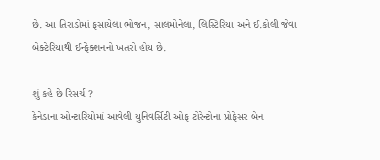છે. આ તિરાડોમાં ફસાયેલા ભોજન, સાલમોનેલા, લિસ્ટિરિયા અને ઈ.કોલી જેવા બેક્ટેરિયાથી ઈન્ફેક્શનનો ખતરો હોય છે.

શું કહે છે રિસર્ચ ?
કેનેડાના ઓન્ટારિયોમાં આવેલી યુનિવર્સિટી ઓફ ટોરેન્ટોના પ્રોફેસર બેન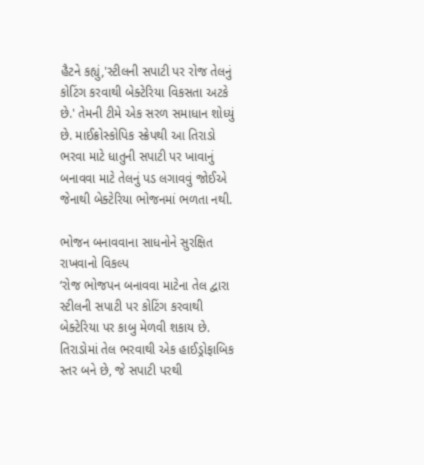હૈટને કહ્યું,'સ્ટીલની સપાટી પર રોજ તેલનું કોટિંગ કરવાથી બેક્ટેરિયા વિકસતા અટકે છે.' તેમની ટીમે એક સરળ સમાધાન શોધ્યું છે. માઈક્રોસ્કોપિક સ્ક્રેપથી આ તિરાડો ભરવા માટે ધાતુની સપાટી પર ખાવાનું બનાવવા માટે તેલનું પડ લગાવવું જોઈએ જેનાથી બેક્ટેરિયા ભોજનમાં ભળતા નથી.

ભોજન બનાવવાના સાધનોને સુરક્ષિત રાખવાનો વિકલ્પ
‘રોજ ભોજપન બનાવવા માટેના તેલ દ્વારા સ્ટીલની સપાટી પર કોટિંગ કરવાથી બેક્ટેરિયા પર કાબુ મેળવી શકાય છે. તિરાડોમાં તેલ ભરવાથી એક હાઈડ્રોફાબિક સ્તર બને છે, જે સપાટી પરથી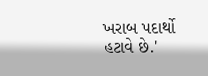ખરાબ પદાર્થો હટાવે છે.'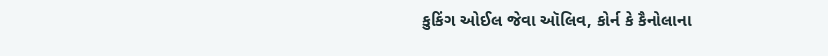કુકિંગ ઓઈલ જેવા ઑલિવ, કોર્ન કે કૈનોલાના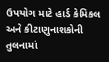ઉપયોગ માટે હાર્ડ કેમિકલ અને કીટાણુનાશકોની તુલનામાં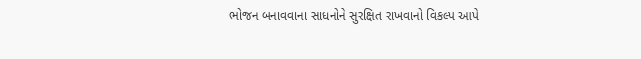ભોજન બનાવવાના સાધનોને સુરક્ષિત રાખવાનો વિકલ્પ આપે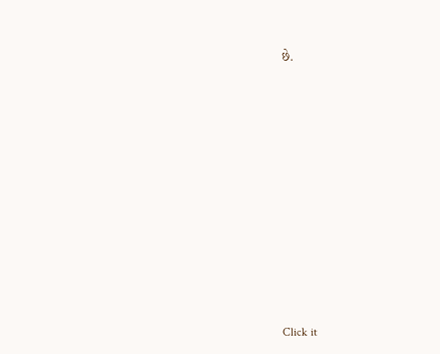છે.












Click it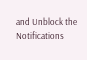and Unblock the Notifications